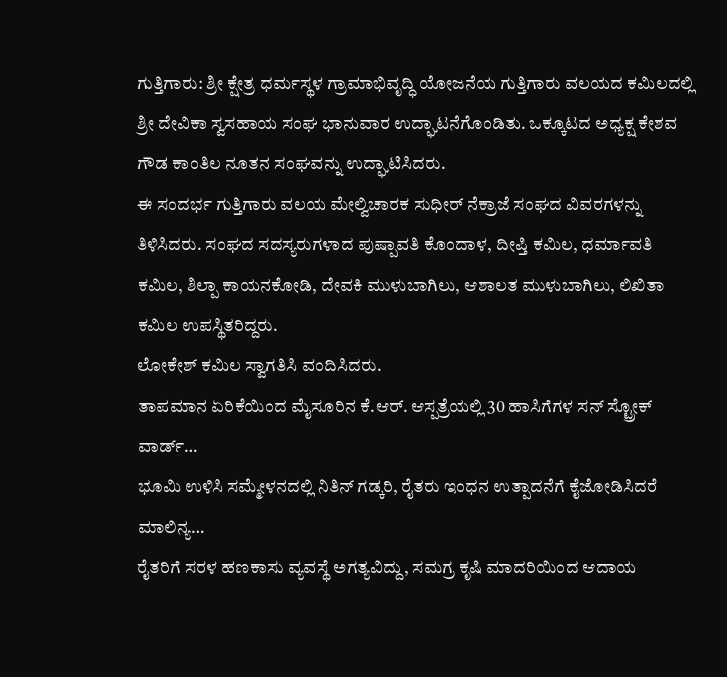ಗುತ್ತಿಗಾರು: ಶ್ರೀ ಕ್ಷೇತ್ರ ಧರ್ಮಸ್ಥಳ ಗ್ರಾಮಾಭಿವೃದ್ಧಿ ಯೋಜನೆಯ ಗುತ್ತಿಗಾರು ವಲಯದ ಕಮಿಲದಲ್ಲಿ ಶ್ರೀ ದೇವಿಕಾ ಸ್ವಸಹಾಯ ಸಂಘ ಭಾನುವಾರ ಉದ್ಘಾಟನೆಗೊಂಡಿತು. ಒಕ್ಕೂಟದ ಅಧ್ಯಕ್ಷ ಕೇಶವ ಗೌಡ ಕಾಂತಿಲ ನೂತನ ಸಂಘವನ್ನು ಉದ್ಘಾಟಿಸಿದರು.
ಈ ಸಂದರ್ಭ ಗುತ್ತಿಗಾರು ವಲಯ ಮೇಲ್ವಿಚಾರಕ ಸುಧೀರ್ ನೆಕ್ರಾಜೆ ಸಂಘದ ವಿವರಗಳನ್ನು ತಿಳಿಸಿದರು. ಸಂಘದ ಸದಸ್ಯರುಗಳಾದ ಪುಷ್ಪಾವತಿ ಕೊಂದಾಳ, ದೀಪ್ತಿ ಕಮಿಲ, ಧರ್ಮಾವತಿ ಕಮಿಲ, ಶಿಲ್ಪಾ ಕಾಯನಕೋಡಿ, ದೇವಕಿ ಮುಳುಬಾಗಿಲು, ಆಶಾಲತ ಮುಳುಬಾಗಿಲು, ಲಿಖಿತಾ ಕಮಿಲ ಉಪಸ್ಥಿತರಿದ್ದರು.
ಲೋಕೇಶ್ ಕಮಿಲ ಸ್ವಾಗತಿಸಿ ವಂದಿಸಿದರು.
ತಾಪಮಾನ ಏರಿಕೆಯಿಂದ ಮೈಸೂರಿನ ಕೆ.ಆರ್. ಆಸ್ಪತ್ರೆಯಲ್ಲಿ 30 ಹಾಸಿಗೆಗಳ ಸನ್ ಸ್ಟ್ರೋಕ್ ವಾರ್ಡ್…
ಭೂಮಿ ಉಳಿಸಿ ಸಮ್ಮೇಳನದಲ್ಲಿ ನಿತಿನ್ ಗಡ್ಕರಿ, ರೈತರು ಇಂಧನ ಉತ್ಪಾದನೆಗೆ ಕೈಜೋಡಿಸಿದರೆ ಮಾಲಿನ್ಯ…
ರೈತರಿಗೆ ಸರಳ ಹಣಕಾಸು ವ್ಯವಸ್ಥೆ ಅಗತ್ಯವಿದ್ದು, ಸಮಗ್ರ ಕೃಷಿ ಮಾದರಿಯಿಂದ ಆದಾಯ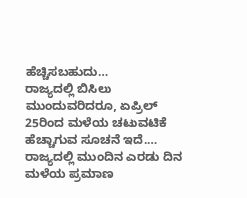ಹೆಚ್ಚಿಸಬಹುದು…
ರಾಜ್ಯದಲ್ಲಿ ಬಿಸಿಲು ಮುಂದುವರಿದರೂ, ಏಪ್ರಿಲ್ 25ರಿಂದ ಮಳೆಯ ಚಟುವಟಿಕೆ ಹೆಚ್ಚಾಗುವ ಸೂಚನೆ ಇದೆ.…
ರಾಜ್ಯದಲ್ಲಿ ಮುಂದಿನ ಎರಡು ದಿನ ಮಳೆಯ ಪ್ರಮಾಣ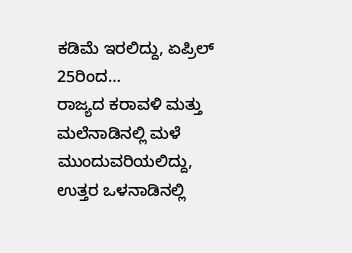ಕಡಿಮೆ ಇರಲಿದ್ದು, ಏಪ್ರಿಲ್ 25ರಿಂದ…
ರಾಜ್ಯದ ಕರಾವಳಿ ಮತ್ತು ಮಲೆನಾಡಿನಲ್ಲಿ ಮಳೆ ಮುಂದುವರಿಯಲಿದ್ದು, ಉತ್ತರ ಒಳನಾಡಿನಲ್ಲಿ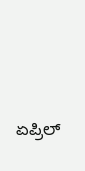ಏಪ್ರಿಲ್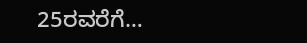25ರವರೆಗೆ…